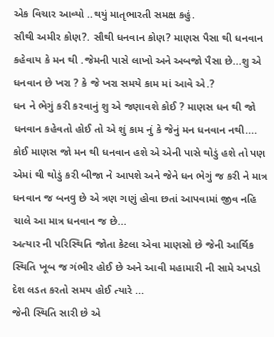એક વિચાર આવ્યો ..થયું માતૃભારતી સમક્ષ કહું.
સૌથી અમીર કોણ?. સૌથી ધનવાન કોણ? માણસ પૈસા થી ધનવાન કહેવાય કે મન થી .જેમની પાસે લાખો અને અબજો પૈસા છે...શુ એ ધનવાન છે ખરા ? કે જે ખરા સમયે કામ માં આવે એ.?
ધન ને ભેગું કરી કરવાનું શુ એ જણાવશે કોઈ ? માણસ ધન થી જો ધનવાન કહેવતો હોઈ તો એ શું કામ નું કે જેનું મન ધનવાન નથી....
કોઈ માણસ જો મન થી ધનવાન હશે એ એની પાસે થોડું હશે તો પણ એમાં થી થોડું કરી બીજા ને આપશે અને જેને ધન ભેગું જ કરી ને માત્ર ધનવાન જ બનવુ છે એ ત્રણ ગણું હોવા છતાં આપવામાં જીવ નહિ ચાલે આ માત્ર ધનવાન જ છે...
અત્યાર ની પરિસ્થિતિ જોતા કેટલા એવા માણસો છે જેની આર્થિક સ્થિતિ ખૂબ જ ગંભીર હોઈ છે અને આવી મહામારી ની સામે અપડો દેશ લડત કરતો સમય હોઈ ત્યારે ...
જેની સ્થિતિ સારી છે એ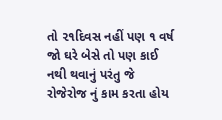તો ૨૧દિવસ નહીં પણ ૧ વર્ષ જો ઘરે બેસે તો પણ કાઈ નથી થવાનું પરંતુ જે રોજેરોજ નું કામ કરતા હોય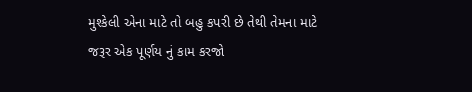મુશ્કેલી એના માટે તો બહુ કપરી છે તેથી તેમના માટે જરૂર એક પૂર્ણય નું કામ કરજો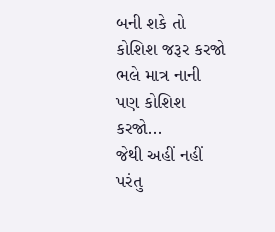બની શકે તો કોશિશ જરૂર કરજો ભલે માત્ર નાની પણ કોશિશ કરજો...
જેથી અહીં નહીં પરંતુ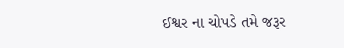ઈશ્વર ના ચોપડે તમે જરૂર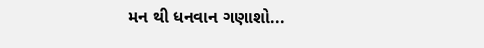મન થી ધનવાન ગણાશો...